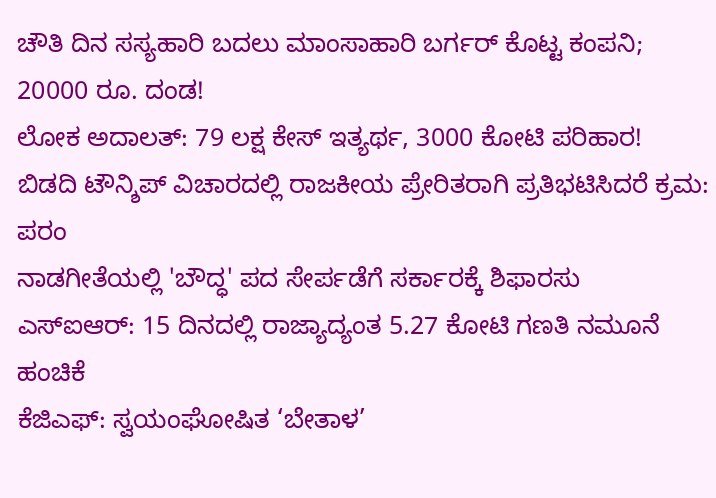ಚೌತಿ ದಿನ ಸಸ್ಯಹಾರಿ ಬದಲು ಮಾಂಸಾಹಾರಿ ಬರ್ಗರ್ ಕೊಟ್ಟ ಕಂಪನಿ; 20000 ರೂ. ದಂಡ!
ಲೋಕ ಅದಾಲತ್: 79 ಲಕ್ಷ ಕೇಸ್ ಇತ್ಯರ್ಥ, 3000 ಕೋಟಿ ಪರಿಹಾರ!
ಬಿಡದಿ ಟೌನ್ಶಿಪ್ ವಿಚಾರದಲ್ಲಿ ರಾಜಕೀಯ ಪ್ರೇರಿತರಾಗಿ ಪ್ರತಿಭಟಿಸಿದರೆ ಕ್ರಮ: ಪರಂ
ನಾಡಗೀತೆಯಲ್ಲಿ 'ಬೌದ್ಧ' ಪದ ಸೇರ್ಪಡೆಗೆ ಸರ್ಕಾರಕ್ಕೆ ಶಿಫಾರಸು
ಎಸ್ಐಆರ್: 15 ದಿನದಲ್ಲಿ ರಾಜ್ಯಾದ್ಯಂತ 5.27 ಕೋಟಿ ಗಣತಿ ನಮೂನೆ ಹಂಚಿಕೆ
ಕೆಜಿಎಫ್: ಸ್ವಯಂಘೋಷಿತ ‘ಬೇತಾಳ’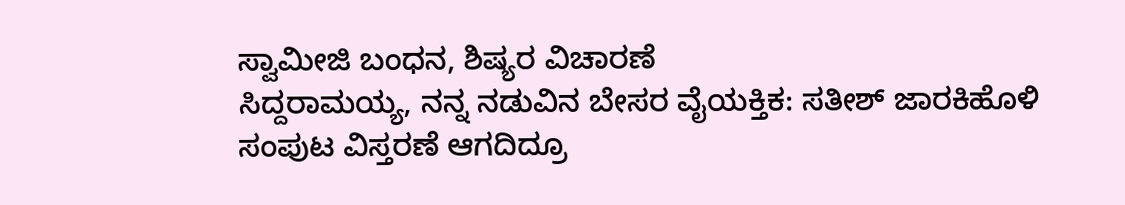ಸ್ವಾಮೀಜಿ ಬಂಧನ, ಶಿಷ್ಯರ ವಿಚಾರಣೆ
ಸಿದ್ದರಾಮಯ್ಯ, ನನ್ನ ನಡುವಿನ ಬೇಸರ ವೈಯಕ್ತಿಕ: ಸತೀಶ್ ಜಾರಕಿಹೊಳಿ
ಸಂಪುಟ ವಿಸ್ತರಣೆ ಆಗದಿದ್ರೂ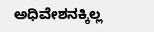ಅಧಿವೇಶನಕ್ಕಿಲ್ಲ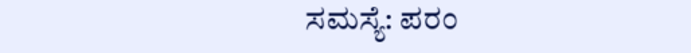ಸಮಸ್ಯೆ: ಪರಂ